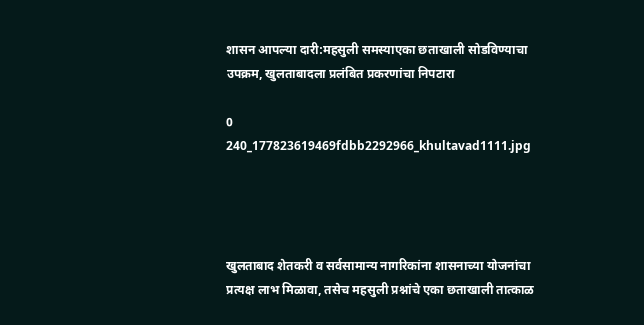शासन आपल्या दारी:महसुली समस्याएका छताखाली सोडविण्याचा उपक्रम, खुलताबादला प्रलंबित प्रकरणांचा निपटारा

0
240_177823619469fdbb2292966_khultavad1111.jpg




खुलताबाद शेतकरी व सर्वसामान्य नागरिकांना शासनाच्या योजनांचा प्रत्यक्ष लाभ मिळावा, तसेच महसुली प्रश्नांचे एका छताखाली तात्काळ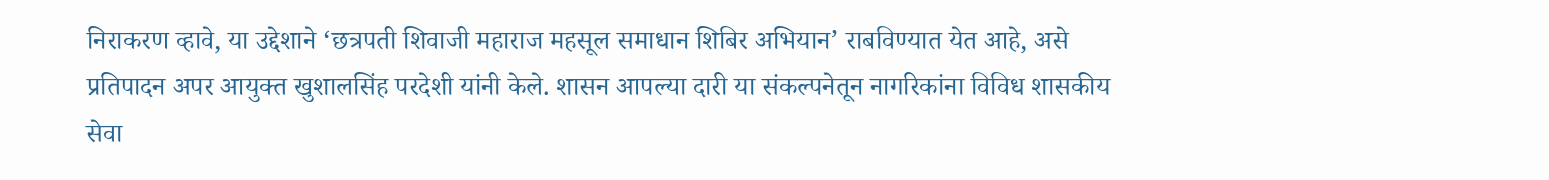निराकरण व्हावे, या उद्देशाने ‘छत्रपती शिवाजी महाराज महसूल समाधान शिबिर अभियान’ राबविण्यात येत आहे, असे प्रतिपादन अपर आयुक्त खुशालसिंह परदेशी यांनी केले. शासन आपल्या दारी या संकल्पनेतून नागरिकांना विविध शासकीय सेवा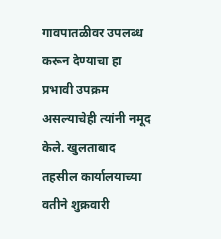गावपातळीवर उपलब्ध करून देण्याचा हा प्रभावी उपक्रम असल्याचेही त्यांनी नमूद केले. खुलताबाद तहसील कार्यालयाच्या वतीने शुक्रवारी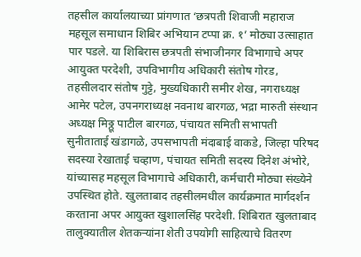तहसील कार्यालयाच्या प्रांगणात ‘छत्रपती शिवाजी महाराज महसूल समाधान शिबिर अभियान टप्पा क्र. १’ मोठ्या उत्साहात पार पडले. या शिबिरास छत्रपती संभाजीनगर विभागाचे अपर आयुक्त परदेशी, उपविभागीय अधिकारी संतोष गोरड, तहसीलदार संतोष गुट्टे, मुख्यधिकारी समीर शेख, नगराध्यक्ष आमेर पटेल, उपनगराध्यक्ष नवनाथ बारगळ, भद्रा मारुती संस्थान अध्यक्ष मिठ्ठू पाटील बारगळ, पंचायत समिती सभापती सुनीताताई खंडागळे, उपसभापती मंदाबाई वाकडे, जिल्हा परिषद सदस्या रेखाताई चव्हाण, पंचायत समिती सदस्य दिनेश अंभोरे, यांच्यासह महसूल विभागाचे अधिकारी, कर्मचारी मोठ्या संख्येने उपस्थित होते. खुलताबाद तहसीलमधील कार्यक्रमात मार्गदर्शन करताना अपर आयुक्त खुशालसिंह परदेशी. शिबिरात खुलताबाद तालुक्यातील शेतकऱ्यांना शेती उपयोगी साहित्याचे वितरण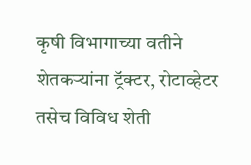कृषी विभागाच्या वतीने शेतकऱ्यांना ट्रॅक्टर, रोटाव्हेटर तसेच विविध शेती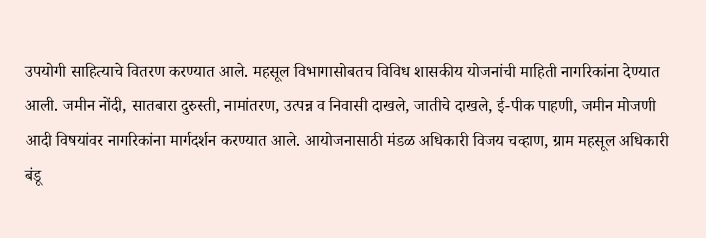उपयोगी साहित्याचे वितरण करण्यात आले. महसूल विभागासोबतच विविध शासकीय योजनांची माहिती नागरिकांना देण्यात आली. जमीन नोंदी, सातबारा दुरुस्ती, नामांतरण, उत्पन्न व निवासी दाखले, जातीचे दाखले, ई-पीक पाहणी, जमीन मोजणी आदी विषयांवर नागरिकांना मार्गदर्शन करण्यात आले. आयोजनासाठी मंडळ अधिकारी विजय चव्हाण, ग्राम महसूल अधिकारी बंडू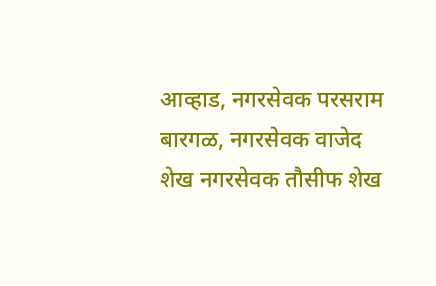आव्हाड, नगरसेवक परसराम बारगळ, नगरसेवक वाजेद शेख नगरसेवक तौसीफ शेख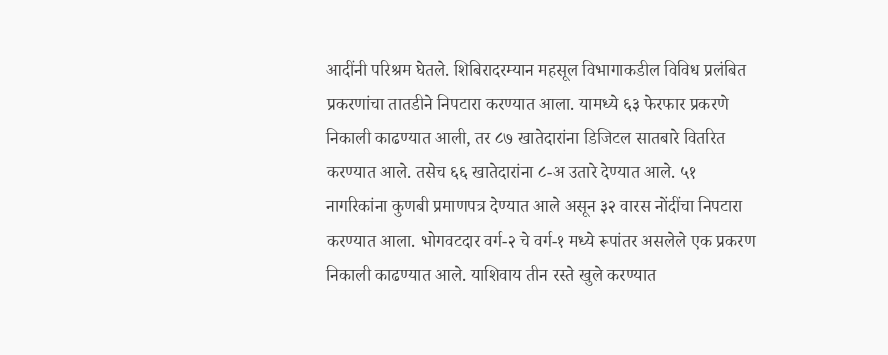आदींनी परिश्रम घेतले. शिबिरादरम्यान महसूल विभागाकडील विविध प्रलंबित प्रकरणांचा तातडीने निपटारा करण्यात आला. यामध्ये ६३ फेरफार प्रकरणे निकाली काढण्यात आली, तर ८७ खातेदारांना डिजिटल सातबारे वितरित करण्यात आले. तसेच ६६ खातेदारांना ८-अ उतारे देण्यात आले. ५१ नागरिकांना कुणबी प्रमाणपत्र देण्यात आले असून ३२ वारस नोंदींचा निपटारा करण्यात आला. भोगवटदार वर्ग-२ चे वर्ग-१ मध्ये रूपांतर असलेले एक प्रकरण निकाली काढण्यात आले. याशिवाय तीन रस्ते खुले करण्यात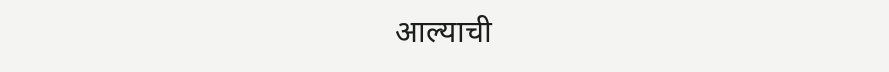आल्याची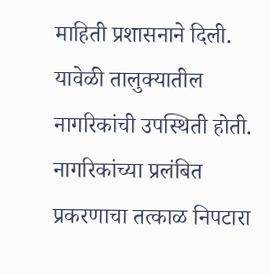माहिती प्रशासनाने दिली. यावेळी तालुक्यातील नागरिकांची उपस्थिती होती. नागरिकांच्या प्रलंबित प्रकरणाचा तत्काळ निपटारा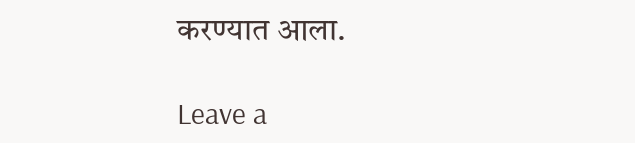करण्यात आला.

Leave a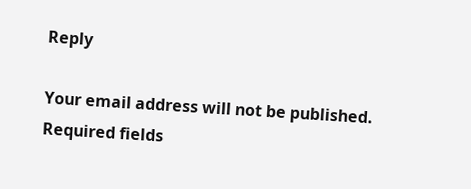Reply

Your email address will not be published. Required fields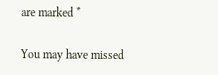are marked *

You may have missed